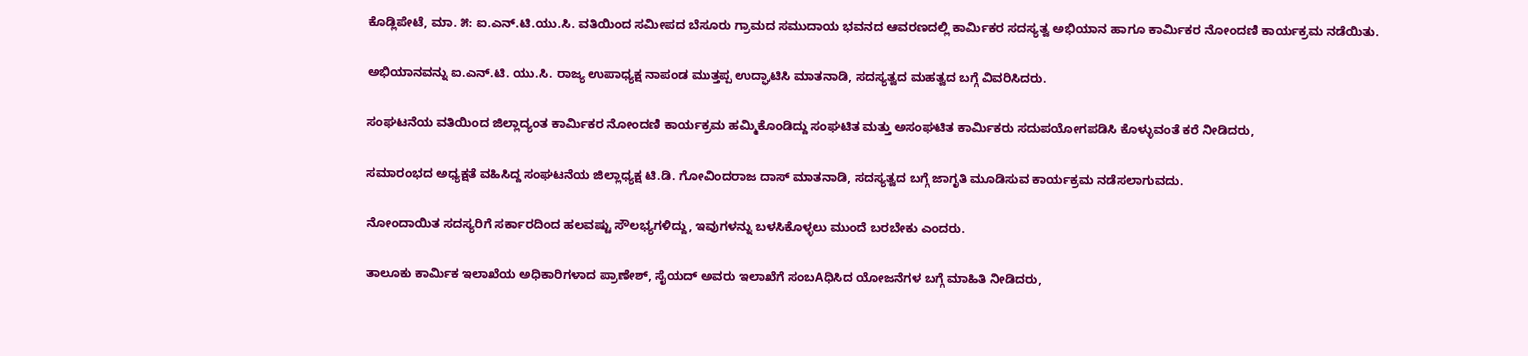ಕೊಡ್ಲಿಪೇಟೆ, ಮಾ. ೫: ಐ.ಎನ್.ಟಿ.ಯು.ಸಿ. ವತಿಯಿಂದ ಸಮೀಪದ ಬೆಸೂರು ಗ್ರಾಮದ ಸಮುದಾಯ ಭವನದ ಆವರಣದಲ್ಲಿ ಕಾರ್ಮಿಕರ ಸದಸ್ಯತ್ವ ಅಭಿಯಾನ ಹಾಗೂ ಕಾರ್ಮಿಕರ ನೋಂದಣಿ ಕಾರ್ಯಕ್ರಮ ನಡೆಯಿತು.

ಅಭಿಯಾನವನ್ನು ಐ.ಎನ್.ಟಿ. ಯು.ಸಿ. ರಾಜ್ಯ ಉಪಾಧ್ಯಕ್ಷ ನಾಪಂಡ ಮುತ್ತಪ್ಪ ಉದ್ಘಾಟಿಸಿ ಮಾತನಾಡಿ, ಸದಸ್ಯತ್ವದ ಮಹತ್ವದ ಬಗ್ಗೆ ವಿವರಿಸಿದರು.

ಸಂಘಟನೆಯ ವತಿಯಿಂದ ಜಿಲ್ಲಾದ್ಯಂತ ಕಾರ್ಮಿಕರ ನೋಂದಣಿ ಕಾರ್ಯಕ್ರಮ ಹಮ್ಮಿಕೊಂಡಿದ್ದು ಸಂಘಟಿತ ಮತ್ತು ಅಸಂಘಟಿತ ಕಾರ್ಮಿಕರು ಸದುಪಯೋಗಪಡಿಸಿ ಕೊಳ್ಳುವಂತೆ ಕರೆ ನೀಡಿದರು,

ಸಮಾರಂಭದ ಅಧ್ಯಕ್ಷತೆ ವಹಿಸಿದ್ದ ಸಂಘಟನೆಯ ಜಿಲ್ಲಾಧ್ಯಕ್ಷ ಟಿ.ಡಿ. ಗೋವಿಂದರಾಜ ದಾಸ್ ಮಾತನಾಡಿ, ಸದಸ್ಯತ್ವದ ಬಗ್ಗೆ ಜಾಗೃತಿ ಮೂಡಿಸುವ ಕಾರ್ಯಕ್ರಮ ನಡೆಸಲಾಗುವದು.

ನೋಂದಾಯಿತ ಸದಸ್ಯರಿಗೆ ಸರ್ಕಾರದಿಂದ ಹಲವಷ್ಟು ಸೌಲಭ್ಯಗಳಿದ್ದು, ಇವುಗಳನ್ನು ಬಳಸಿಕೊಳ್ಳಲು ಮುಂದೆ ಬರಬೇಕು ಎಂದರು.

ತಾಲೂಕು ಕಾರ್ಮಿಕ ಇಲಾಖೆಯ ಅಧಿಕಾರಿಗಳಾದ ಪ್ರಾಣೇಶ್, ಸೈಯದ್ ಅವರು ಇಲಾಖೆಗೆ ಸಂಬAಧಿಸಿದ ಯೋಜನೆಗಳ ಬಗ್ಗೆ ಮಾಹಿತಿ ನೀಡಿದರು,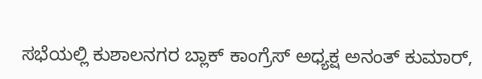ಸಭೆಯಲ್ಲಿ ಕುಶಾಲನಗರ ಬ್ಲಾಕ್ ಕಾಂಗ್ರೆಸ್ ಅಧ್ಯಕ್ಷ ಅನಂತ್ ಕುಮಾರ್,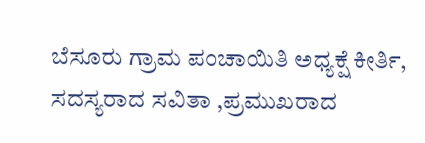ಬೆಸೂರು ಗ್ರಾಮ ಪಂಚಾಯಿತಿ ಅಧ್ಯಕ್ಷೆ ಕೀರ್ತಿ, ಸದಸ್ಯರಾದ ಸವಿತಾ ,ಪ್ರಮುಖರಾದ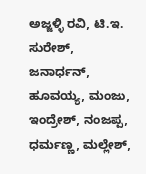ಅಜ್ಜಳ್ಳಿ ರವಿ, ಟಿ.ಇ. ಸುರೇಶ್, ಜನಾರ್ಧನ್, ಹೂವಯ್ಯ, ಮಂಜು, ಇಂದ್ರೇಶ್, ನಂಜಪ್ಪ, ಧರ್ಮಣ್ಣ, ಮಲ್ಲೇಶ್,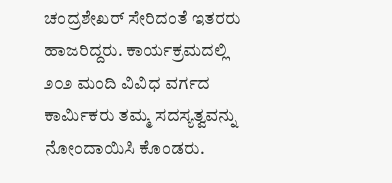ಚಂದ್ರಶೇಖರ್ ಸೇರಿದಂತೆ ಇತರರು ಹಾಜರಿದ್ದರು. ಕಾರ್ಯಕ್ರಮದಲ್ಲಿ ೨೦೨ ಮಂದಿ ವಿವಿಧ ವರ್ಗದ ಕಾರ್ಮಿಕರು ತಮ್ಮ ಸದಸ್ಯತ್ವವನ್ನು ನೋಂದಾಯಿಸಿ ಕೊಂಡರು.